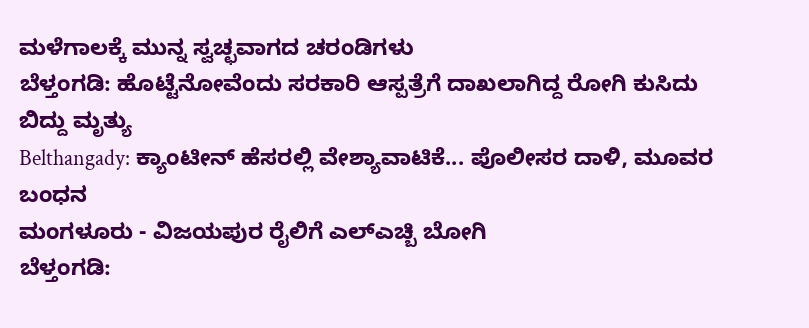ಮಳೆಗಾಲಕ್ಕೆ ಮುನ್ನ ಸ್ವಚ್ಛವಾಗದ ಚರಂಡಿಗಳು
ಬೆಳ್ತಂಗಡಿ: ಹೊಟ್ಟೆನೋವೆಂದು ಸರಕಾರಿ ಆಸ್ಪತ್ರೆಗೆ ದಾಖಲಾಗಿದ್ದ ರೋಗಿ ಕುಸಿದು ಬಿದ್ದು ಮೃತ್ಯು
Belthangady: ಕ್ಯಾಂಟೀನ್ ಹೆಸರಲ್ಲಿ ವೇಶ್ಯಾವಾಟಿಕೆ... ಪೊಲೀಸರ ದಾಳಿ, ಮೂವರ ಬಂಧನ
ಮಂಗಳೂರು - ವಿಜಯಪುರ ರೈಲಿಗೆ ಎಲ್ಎಚ್ಬಿ ಬೋಗಿ
ಬೆಳ್ತಂಗಡಿ: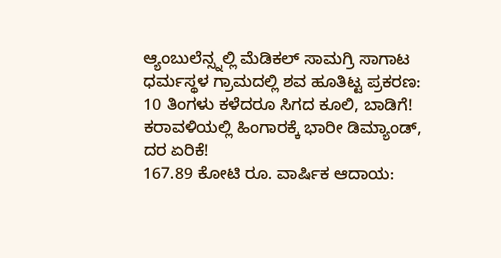ಆ್ಯಂಬುಲೆನ್ಸ್ನಲ್ಲಿ ಮೆಡಿಕಲ್ ಸಾಮಗ್ರಿ ಸಾಗಾಟ
ಧರ್ಮಸ್ಥಳ ಗ್ರಾಮದಲ್ಲಿ ಶವ ಹೂತಿಟ್ಟ ಪ್ರಕರಣ: 10 ತಿಂಗಳು ಕಳೆದರೂ ಸಿಗದ ಕೂಲಿ, ಬಾಡಿಗೆ!
ಕರಾವಳಿಯಲ್ಲಿ ಹಿಂಗಾರಕ್ಕೆ ಭಾರೀ ಡಿಮ್ಯಾಂಡ್, ದರ ಏರಿಕೆ!
167.89 ಕೋಟಿ ರೂ. ವಾರ್ಷಿಕ ಆದಾಯ: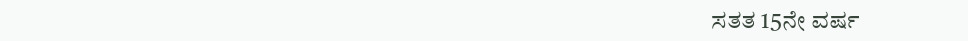ಸತತ 15ನೇ ವರ್ಷ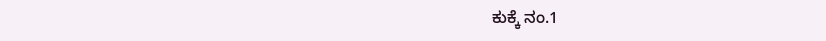ಕುಕ್ಕೆ ನಂ.1